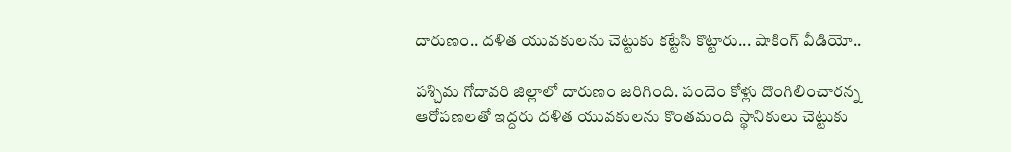దారుణం.. దళిత యువకులను చెట్టుకు కట్టేసి కొట్టారు... షాకింగ్ వీడియో..

పశ్చిమ గోదావరి జిల్లాలో దారుణం జరిగింది. పందెం కోళ్లు దొంగిలించారన్న ఆరోపణలతో ఇద్దరు దళిత యువకులను కొంతమంది స్థానికులు చెట్టుకు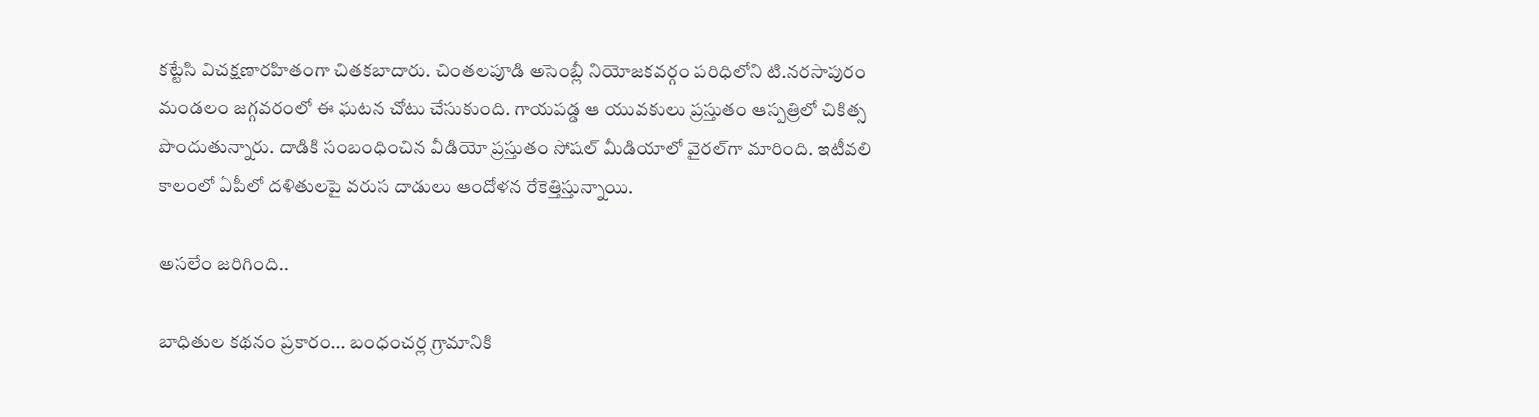కట్టేసి విచక్షణారహితంగా చితకబాదారు. చింతలపూడి అసెంబ్లీ నియోజకవర్గం పరిధిలోని టి.నరసాపురం మండలం జగ్గవరంలో ఈ ఘటన చోటు చేసుకుంది. గాయపడ్డ ఆ యువకులు ప్రస్తుతం ఆస్పత్రిలో చికిత్స పొందుతున్నారు. దాడికి సంబంధించిన వీడియో ప్రస్తుతం సోషల్ మీడియాలో వైరల్‌గా మారింది. ఇటీవలి కాలంలో ఏపీలో దళితులపై వరుస దాడులు ఆందోళన రేకెత్తిస్తున్నాయి.

అసలేం జరిగింది..

బాధితుల కథనం ప్రకారం... బంధంచర్ల గ్రామానికి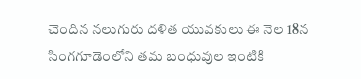చెందిన నలుగురు దళిత యువకులు ఈ నెల 18న సింగగూడెంలోని తమ బంధువుల ఇంటికి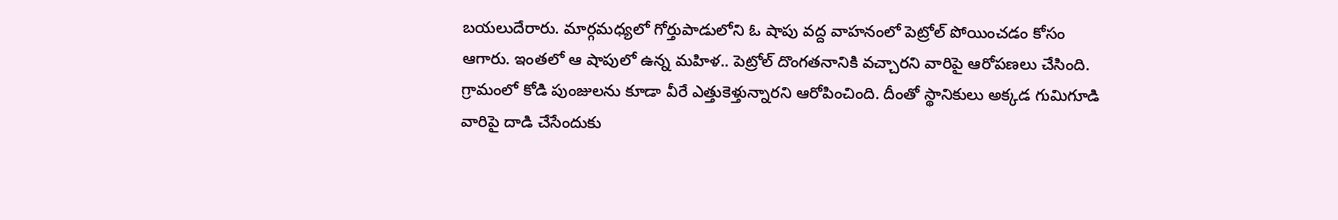బయలుదేరారు. మార్గమధ్యలో గోర్తుపాడులోని ఓ షాపు వద్ద వాహనంలో పెట్రోల్ పోయించడం కోసం ఆగారు. ఇంతలో ఆ షాపులో ఉన్న మహిళ.. పెట్రోల్ దొంగతనానికి వచ్చారని వారిపై ఆరోపణలు చేసింది. గ్రామంలో కోడి పుంజులను కూడా వీరే ఎత్తుకెళ్తున్నారని ఆరోపించింది. దీంతో స్థానికులు అక్కడ గుమిగూడి వారిపై దాడి చేసేందుకు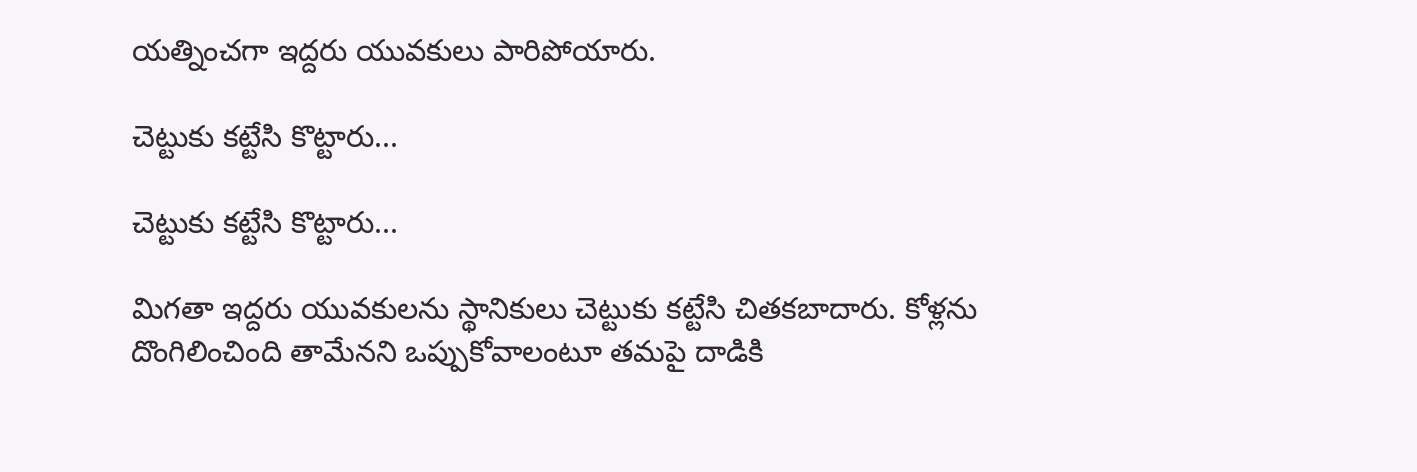యత్నించగా ఇద్దరు యువకులు పారిపోయారు.

చెట్టుకు కట్టేసి కొట్టారు...

చెట్టుకు కట్టేసి కొట్టారు...

మిగతా ఇద్దరు యువకులను స్థానికులు చెట్టుకు కట్టేసి చితకబాదారు. కోళ్లను దొంగిలించింది తామేనని ఒప్పుకోవాలంటూ తమపై దాడికి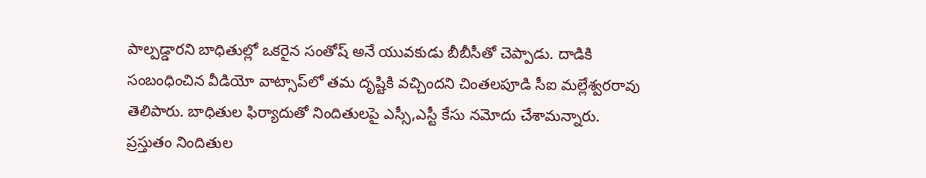పాల్పడ్డారని బాధితుల్లో ఒకరైన సంతోష్ అనే యువకుడు బీబీసీతో చెప్పాడు. దాడికి సంబంధించిన వీడియో వాట్సాప్‌లో తమ దృష్టికి వచ్చిందని చింతలపూడి సీఐ మల్లేశ్వరరావు తెలిపారు. బాధితుల ఫిర్యాదుతో నిందితులపై ఎస్సీ,ఎస్టీ కేసు నమోదు చేశామన్నారు. ప్రస్తుతం నిందితుల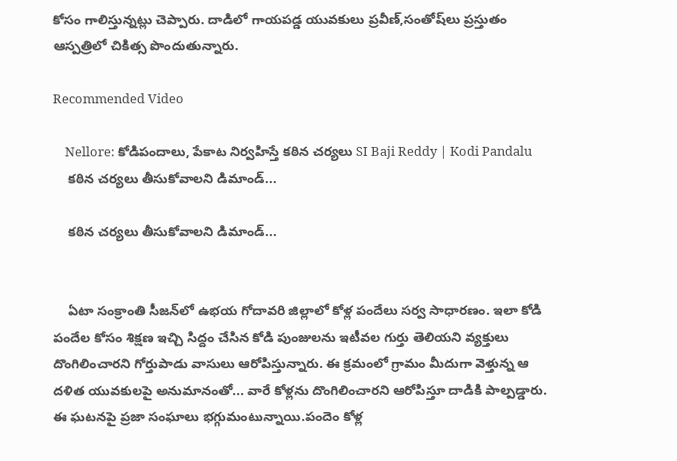కోసం గాలిస్తున్నట్లు చెప్పారు. దాడిలో గాయపడ్డ యువకులు ప్రవీణ్,సంతోష్‌లు ప్రస్తుతం ఆస్పత్రిలో చికిత్స పొందుతున్నారు.

Recommended Video

    Nellore: కోడిపందాలు, పేకాట నిర్వహిస్తే కఠిన చర్యలు SI Baji Reddy | Kodi Pandalu
    కఠిన చర్యలు తీసుకోవాలని డిమాండ్...

    కఠిన చర్యలు తీసుకోవాలని డిమాండ్...


    ఏటా సంక్రాంతి సీజన్‌లో ఉభయ గోదావరి జిల్లాలో కోళ్ల పందేలు సర్వ సాధారణం. ఇలా కోడి పందేల కోసం శిక్షణ ఇచ్చి సిద్దం చేసిన కోడి పుంజులను ఇటీవల గుర్తు తెలియని వ్యక్తులు దొంగిలించారని గోర్తుపాడు వాసులు ఆరోపిస్తున్నారు. ఈ క్రమంలో గ్రామం మీదుగా వెళ్తున్న ఆ దళిత యువకులపై అనుమానంతో... వారే కోళ్లను దొంగిలించారని ఆరోపిస్తూ దాడికి పాల్పడ్డారు. ఈ ఘటనపై ప్రజా సంఘాలు భగ్గుమంటున్నాయి.పందెం కోళ్ల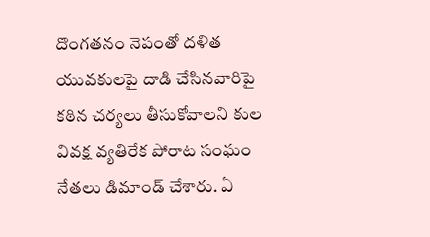దొంగతనం నెపంతో దళిత యువకులపై దాడి చేసినవారిపై కఠిన చర్యలు తీసుకోవాలని కుల వివక్ష వ్యతిరేక పోరాట సంఘం నేతలు డిమాండ్ చేశారు. ఏ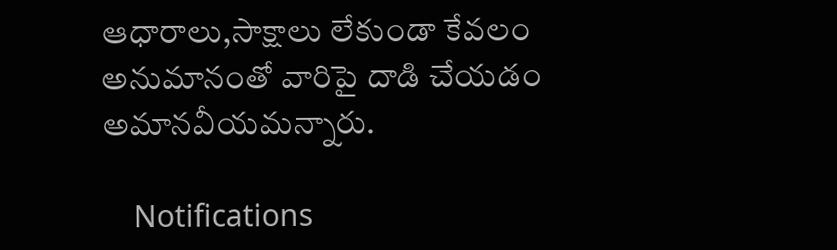ఆధారాలు,సాక్షాలు లేకుండా కేవలం అనుమానంతో వారిపై దాడి చేయడం అమానవీయమన్నారు.

    Notifications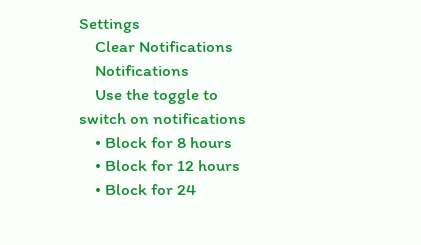Settings
    Clear Notifications
    Notifications
    Use the toggle to switch on notifications
    • Block for 8 hours
    • Block for 12 hours
    • Block for 24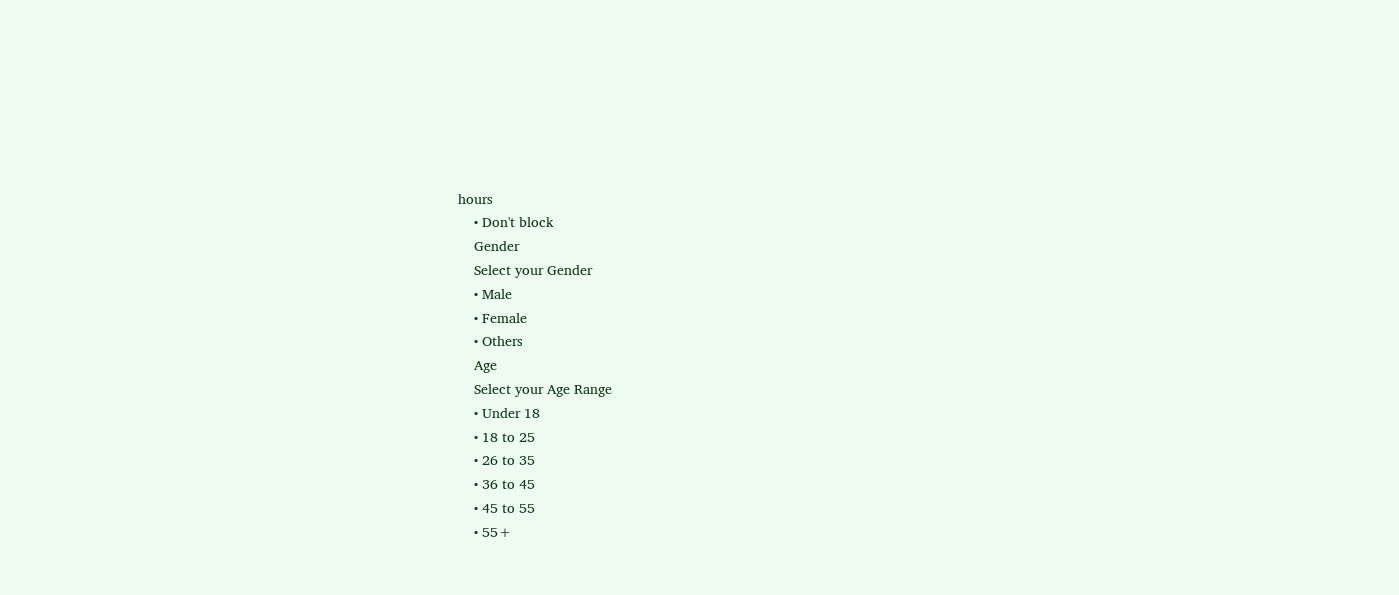hours
    • Don't block
    Gender
    Select your Gender
    • Male
    • Female
    • Others
    Age
    Select your Age Range
    • Under 18
    • 18 to 25
    • 26 to 35
    • 36 to 45
    • 45 to 55
    • 55+